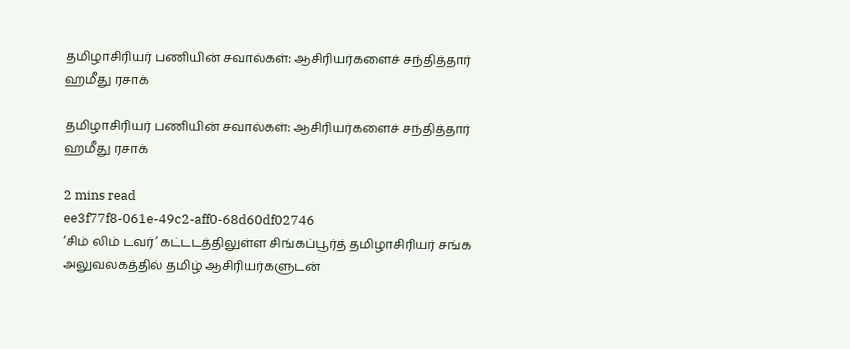தமிழாசிரியர் பணியின் சவால்கள்: ஆசிரியர்களைச் சந்தித்தார் ஹமீது ரசாக்

தமிழாசிரியர் பணியின் சவால்கள்: ஆசிரியர்களைச் சந்தித்தார் ஹமீது ரசாக்

2 mins read
ee3f77f8-061e-49c2-aff0-68d60df02746
‘சிம் லிம் டவர்’ கட்டடத்திலுள்ள சிங்கப்பூர்த் தமிழாசிரியர் சங்க அலுவலகத்தில் தமிழ் ஆசிரியர்களுடன்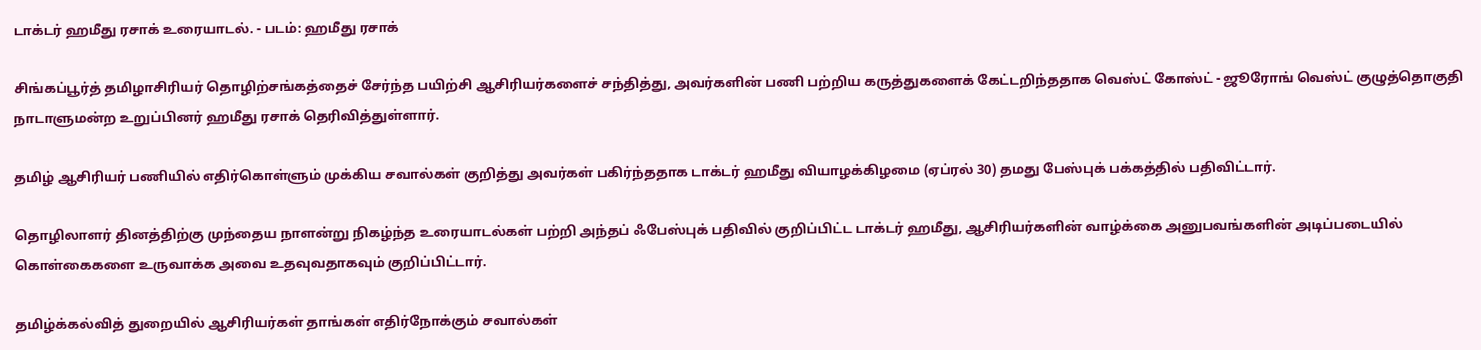டாக்டர் ஹமீது ரசாக் உரையாடல். - படம்: ஹமீது ரசாக்

சிங்கப்பூர்த் தமிழாசிரியர் தொழிற்சங்கத்தைச் சேர்ந்த பயிற்சி ஆசிரியர்களைச் சந்தித்து, அவர்களின் பணி பற்றிய கருத்துகளைக் கேட்டறிந்ததாக வெஸ்ட் கோஸ்ட் - ஜூரோங் வெஸ்ட் குழுத்தொகுதி நாடாளுமன்ற உறுப்பினர் ஹமீது ரசாக் தெரிவித்துள்ளார்.

தமிழ் ஆசிரியர் பணியில் எதிர்கொள்ளும் முக்கிய சவால்கள் குறித்து அவர்கள் பகிர்ந்ததாக டாக்டர் ஹமீது வியாழக்கிழமை (ஏப்ரல் 30) தமது பேஸ்புக் பக்கத்தில் பதிவிட்டார்.

தொழிலாளர் தினத்திற்கு முந்தைய நாளன்று நிகழ்ந்த உரையாடல்கள் பற்றி அந்தப் ஃபேஸ்புக் பதிவில் குறிப்பிட்ட டாக்டர் ஹமீது, ஆசிரியர்களின் வாழ்க்கை அனுபவங்களின் அடிப்படையில் கொள்கைகளை உருவாக்க அவை உதவுவதாகவும் குறிப்பிட்டார்.

தமிழ்க்கல்வித் துறையில் ஆசிரியர்கள் தாங்கள் எதிர்நோக்கும் சவால்கள்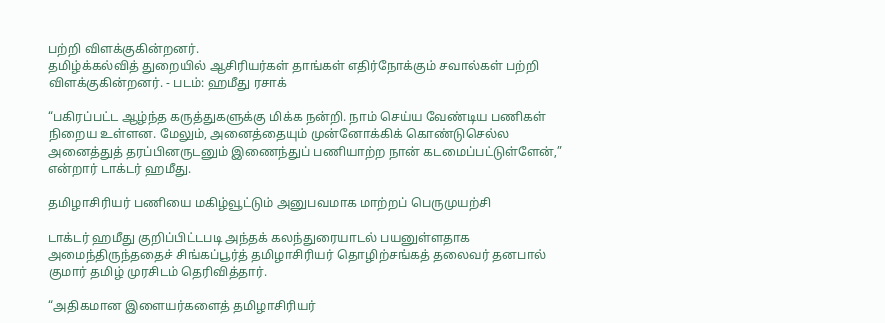பற்றி விளக்குகின்றனர்.
தமிழ்க்கல்வித் துறையில் ஆசிரியர்கள் தாங்கள் எதிர்நோக்கும் சவால்கள் பற்றி விளக்குகின்றனர். - படம்: ஹமீது ரசாக்

“பகிரப்பட்ட ஆழ்ந்த கருத்துகளுக்கு மிக்க நன்றி. நாம் செய்ய வேண்டிய பணிகள் நிறைய உள்ளன. மேலும், அனைத்தையும் முன்னோக்கிக் கொண்டுசெல்ல அனைத்துத் தரப்பினருடனும் இணைந்துப் பணியாற்ற நான் கடமைப்பட்டுள்ளேன்,” என்றார் டாக்டர் ஹமீது.

தமிழாசிரியர் பணியை மகிழ்வூட்டும் அனுபவமாக மாற்றப் பெருமுயற்சி

டாக்டர் ஹமீது குறிப்பிட்டபடி அந்தக் கலந்துரையாடல் பயனுள்ளதாக அமைந்திருந்ததைச் சிங்கப்பூர்த் தமிழாசிரியர் தொழிற்சங்கத் தலைவர் தனபால் குமார் தமிழ் முரசிடம் தெரிவித்தார்.

“அதிகமான இளையர்களைத் தமிழாசிரியர்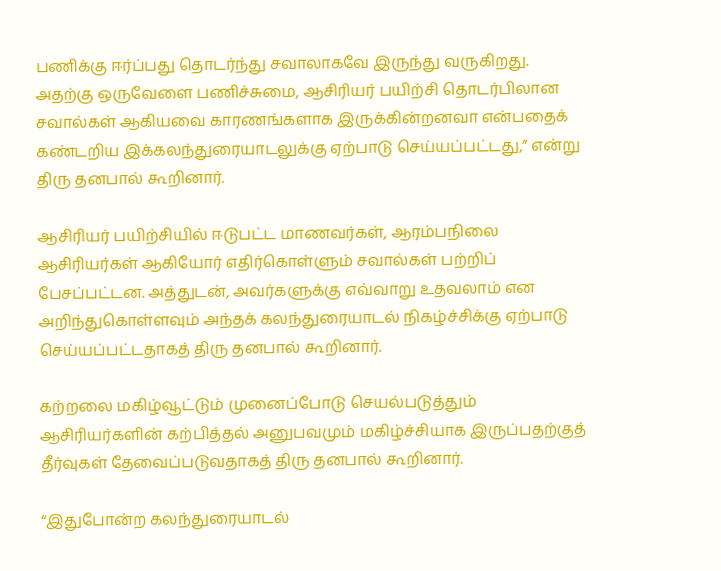பணிக்கு ஈர்ப்பது தொடர்ந்து சவாலாகவே இருந்து வருகிறது. அதற்கு ஒருவேளை பணிச்சுமை, ஆசிரியர் பயிற்சி தொடர்பிலான சவால்கள் ஆகியவை காரணங்களாக இருக்கின்றனவா என்பதைக் கண்டறிய இக்கலந்துரையாடலுக்கு ஏற்பாடு செய்யப்பட்டது,” என்று திரு தனபால் கூறினார்.

ஆசிரியர் பயிற்சியில் ஈடுபட்ட மாணவர்கள், ஆரம்பநிலை ஆசிரியர்கள் ஆகியோர் எதிர்கொள்ளும் சவால்கள் பற்றிப் பேசப்பட்டன. அத்துடன், அவர்களுக்கு எவ்வாறு உதவலாம் என அறிந்துகொள்ளவும் அந்தக் கலந்துரையாடல் நிகழ்ச்சிக்கு ஏற்பாடு செய்யப்பட்டதாகத் திரு தனபால் கூறினார்.

கற்றலை மகிழ்வூட்டும் முனைப்போடு செயல்படுத்தும் ஆசிரியர்களின் கற்பித்தல் அனுபவமும் மகிழ்ச்சியாக இருப்பதற்குத் தீர்வுகள் தேவைப்படுவதாகத் திரு தனபால் கூறினார்.

“இதுபோன்ற கலந்துரையாடல்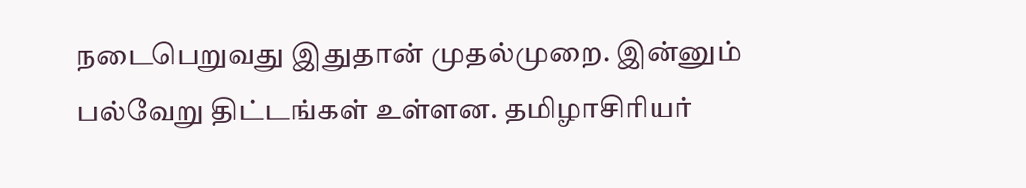நடைபெறுவது இதுதான் முதல்முறை. இன்னும் பல்வேறு திட்டங்கள் உள்ளன. தமிழாசிரியர்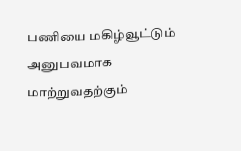பணியை மகிழ்வூட்டும் அனுபவமாக மாற்றுவதற்கும்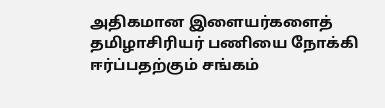அதிகமான இளையர்களைத் தமிழாசிரியர் பணியை நோக்கி ஈர்ப்பதற்கும் சங்கம்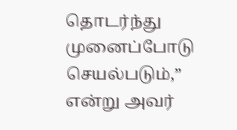தொடர்ந்து முனைப்போடு செயல்படும்,” என்று அவர்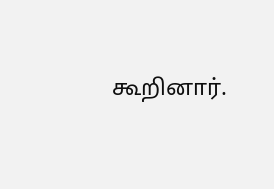கூறினார்.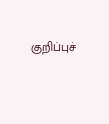குறிப்புச்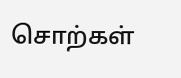சொற்கள்